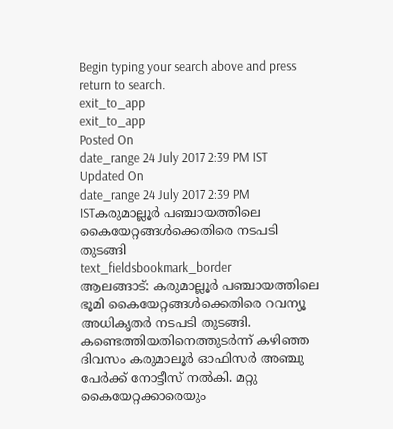Begin typing your search above and press return to search.
exit_to_app
exit_to_app
Posted On
date_range 24 July 2017 2:39 PM IST Updated On
date_range 24 July 2017 2:39 PM ISTകരുമാല്ലൂർ പഞ്ചായത്തിലെ കൈയേറ്റങ്ങൾക്കെതിരെ നടപടി തുടങ്ങി
text_fieldsbookmark_border
ആലങ്ങാട്: കരുമാല്ലൂർ പഞ്ചായത്തിലെ ഭൂമി കൈയേറ്റങ്ങൾക്കെതിരെ റവന്യൂ അധികൃതർ നടപടി തുടങ്ങി. കണ്ടെത്തിയതിനെത്തുടർന്ന് കഴിഞ്ഞ ദിവസം കരുമാലൂർ ഓഫിസർ അഞ്ചു പേർക്ക് നോട്ടീസ് നൽകി. മറ്റു കൈയേറ്റക്കാരെയും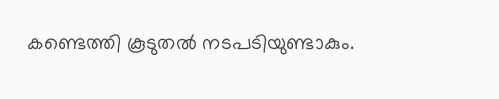കണ്ടെത്തി കൂടുതൽ നടപടിയുണ്ടാകും.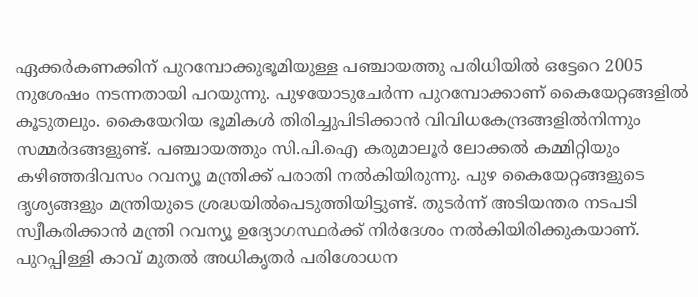ഏക്കർകണക്കിന് പുറമ്പോക്കുഭൂമിയുള്ള പഞ്ചായത്തു പരിധിയിൽ ഒട്ടേറെ 2005 നുശേഷം നടന്നതായി പറയുന്നു. പുഴയോടുചേർന്ന പുറമ്പോക്കാണ് കൈയേറ്റങ്ങളിൽ കൂടുതലും. കൈയേറിയ ഭൂമികൾ തിരിച്ചുപിടിക്കാൻ വിവിധകേന്ദ്രങ്ങളിൽനിന്നും സമ്മർദങ്ങളുണ്ട്. പഞ്ചായത്തും സി.പി.ഐ കരുമാലൂർ ലോക്കൽ കമ്മിറ്റിയും കഴിഞ്ഞദിവസം റവന്യൂ മന്ത്രിക്ക് പരാതി നൽകിയിരുന്നു. പുഴ കൈയേറ്റങ്ങളുടെ ദൃശ്യങ്ങളും മന്ത്രിയുടെ ശ്രദ്ധയിൽപെടുത്തിയിട്ടുണ്ട്. തുടർന്ന് അടിയന്തര നടപടി സ്വീകരിക്കാൻ മന്ത്രി റവന്യൂ ഉദ്യോഗസ്ഥർക്ക് നിർദേശം നൽകിയിരിക്കുകയാണ്. പുറപ്പിള്ളി കാവ് മുതൽ അധികൃതർ പരിശോധന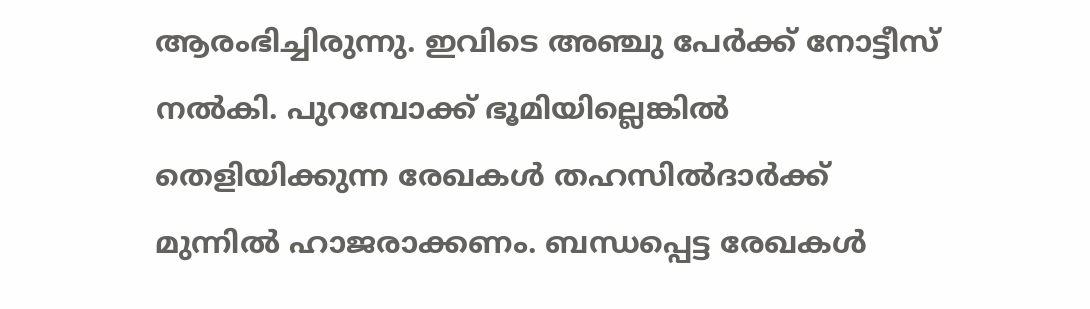ആരംഭിച്ചിരുന്നു. ഇവിടെ അഞ്ചു പേർക്ക് നോട്ടീസ് നൽകി. പുറമ്പോക്ക് ഭൂമിയില്ലെങ്കിൽ തെളിയിക്കുന്ന രേഖകൾ തഹസിൽദാർക്ക് മുന്നിൽ ഹാജരാക്കണം. ബന്ധപ്പെട്ട രേഖകൾ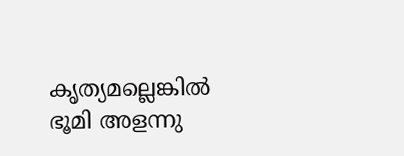കൃത്യമല്ലെങ്കിൽ ഭൂമി അളന്നു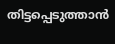തിട്ടപ്പെടുത്താൻ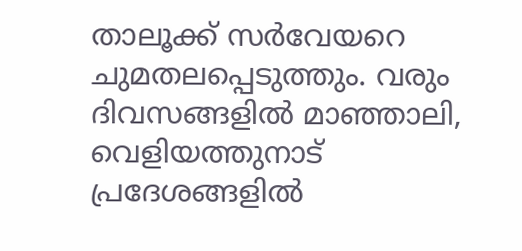താലൂക്ക് സർവേയറെ ചുമതലപ്പെടുത്തും. വരും ദിവസങ്ങളിൽ മാഞ്ഞാലി, വെളിയത്തുനാട് പ്രദേശങ്ങളിൽ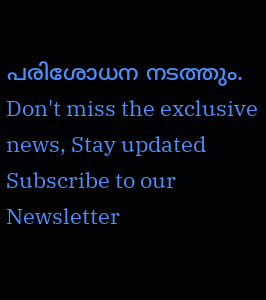പരിശോധന നടത്തും.
Don't miss the exclusive news, Stay updated
Subscribe to our Newsletter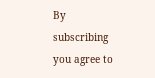By subscribing you agree to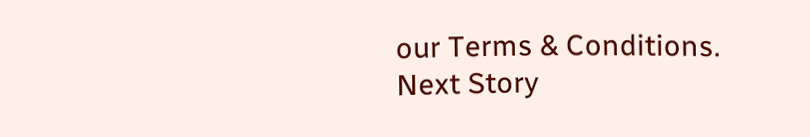our Terms & Conditions.
Next Story